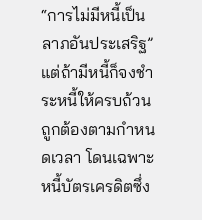“การไม่มีหนี้เป็นลาภอันประเสริฐ” แต่ถ้ามีหนี้ก็จงชำระหนี้ให้ครบถ้วนถูกต้องตามกำหนดเวลา โดนเฉพาะหนี้บัตรเครดิตซึ่ง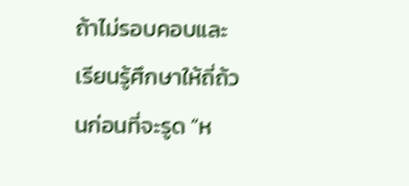ถ้าไม่รอบคอบและเรียนรู้ศึกษาให้ถี่ถ้วนก่อนที่จะรูด “ห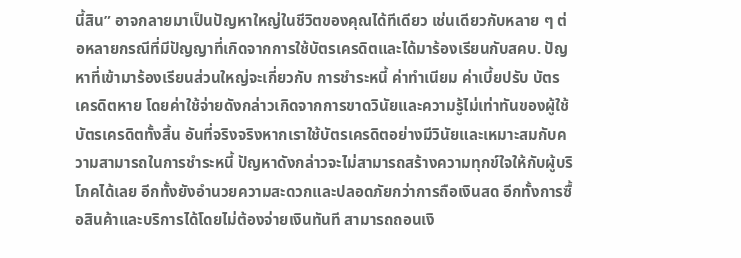นี้สิน” อาจกลายมาเป็นปัญหาใหญ่ในชีวิตของคุณได้ทีเดียว เช่นเดียวกับหลาย ๆ ต่อหลายกรณีที่มีปัญญาที่เกิดจากการใช้บัตรเครดิตและได้มาร้องเรียนกับสคบ. ปัญหาที่เข้ามาร้องเรียนส่วนใหญ่จะเกี่ยวกับ การชำระหนี้ ค่าทำเนียม ค่าเบี้ยปรับ บัตรเครดิตหาย โดยค่าใช้จ่ายดังกล่าวเกิดจากการขาดวินัยและความรู้ไม่เท่าทันของผู้ใช้บัตรเครดิตทั้งสิ้น อันที่จริงจริงหากเราใช้บัตรเครดิตอย่างมีวินัยและเหมาะสมกับความสามารถในการชำระหนี้ ปัญหาดังกล่าวจะไม่สามารถสร้างความทุกข์ใจให้กับผู้บริโภคได้เลย อีกทั้งยังอำนวยความสะดวกและปลอดภัยกว่าการถือเงินสด อีกทั้งการซื้อสินค้าและบริการได้โดยไม่ต้องจ่ายเงินทันที สามารถถอนเงิ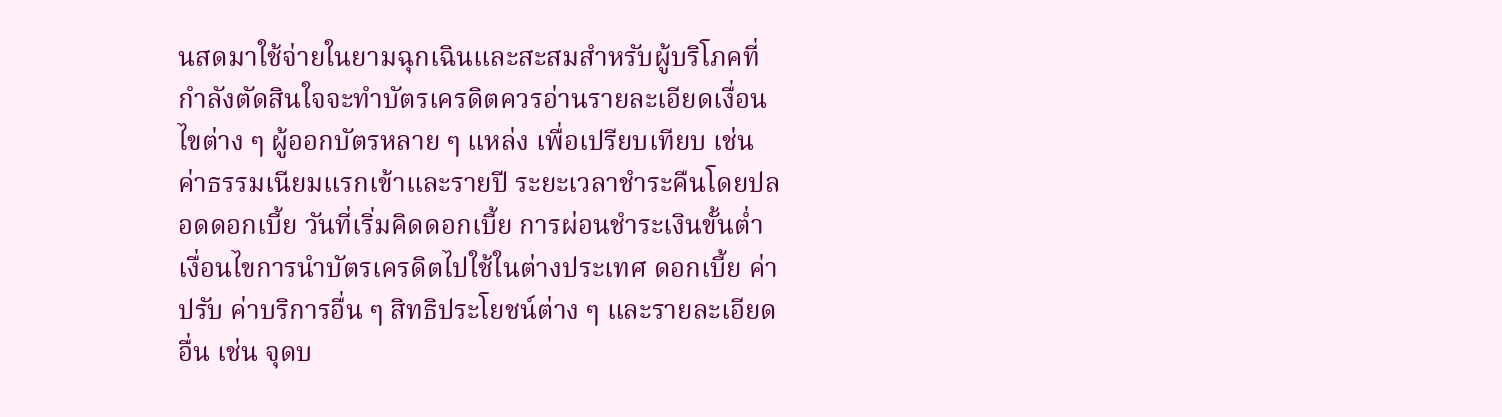นสดมาใช้จ่ายในยามฉุกเฉินและสะสมสำหรับผู้บริโภคที่กำลังตัดสินใจจะทำบัตรเครดิตควรอ่านรายละเอียดเงื่อนไขต่าง ๆ ผู้ออกบัตรหลาย ๆ แหล่ง เพื่อเปรียบเทียบ เช่น ค่าธรรมเนียมแรกเข้าและรายปี ระยะเวลาชำระคืนโดยปลอดดอกเบี้ย วันที่เริ่มคิดดอกเบี้ย การผ่อนชำระเงินขั้นต่ำ เงื่อนไขการนำบัตรเครดิตไปใช้ในต่างประเทศ ดอกเบี้ย ค่าปรับ ค่าบริการอื่น ๆ สิทธิประโยชน์ต่าง ๆ และรายละเอียดอื่น เช่น จุดบ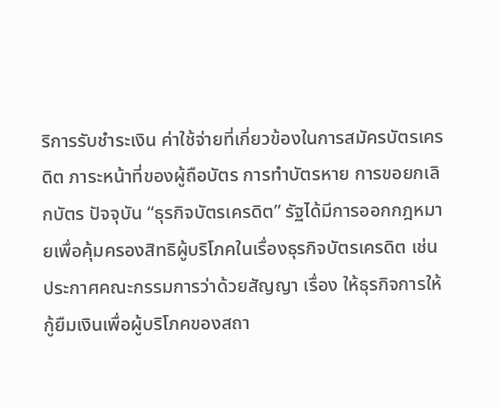ริการรับชำระเงิน ค่าใช้จ่ายที่เกี่ยวข้องในการสมัครบัตรเครดิต ภาระหน้าที่ของผู้ถือบัตร การทำบัตรหาย การขอยกเลิกบัตร ปัจจุบัน “ธุรกิจบัตรเครดิต” รัฐได้มีการออกกฎหมายเพื่อคุ้มครองสิทธิผู้บริโภคในเรื่องธุรกิจบัตรเครดิต เช่น ประกาศคณะกรรมการว่าด้วยสัญญา เรื่อง ให้ธุรกิจการให้กู้ยืมเงินเพื่อผู้บริโภคของสถา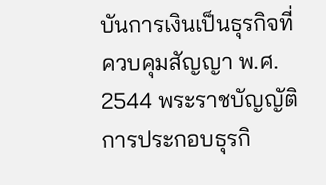บันการเงินเป็นธุรกิจที่ควบคุมสัญญา พ.ศ. 2544 พระราชบัญญัติการประกอบธุรกิ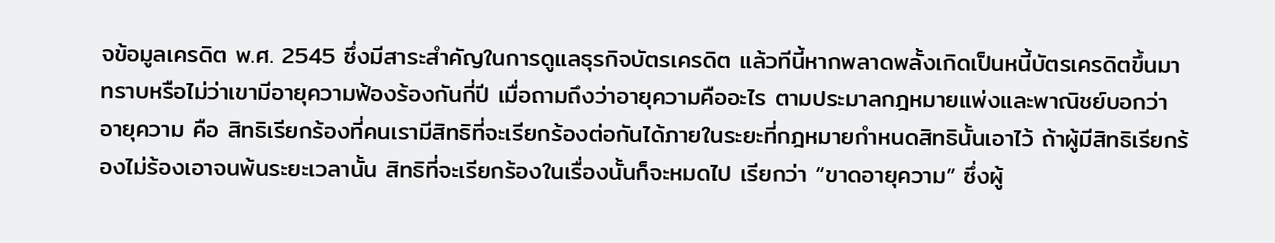จข้อมูลเครดิต พ.ศ. 2545 ซึ่งมีสาระสำคัญในการดูแลธุรกิจบัตรเครดิต แล้วทีนี้หากพลาดพลั้งเกิดเป็นหนี้บัตรเครดิตขึ้นมา ทราบหรือไม่ว่าเขามีอายุความฟ้องร้องกันกี่ปี เมื่อถามถึงว่าอายุความคืออะไร ตามประมาลกฎหมายแพ่งและพาณิชย์บอกว่า อายุความ คือ สิทธิเรียกร้องที่คนเรามีสิทธิที่จะเรียกร้องต่อกันได้ภายในระยะที่กฎหมายกำหนดสิทธินั้นเอาไว้ ถ้าผู้มีสิทธิเรียกร้องไม่ร้องเอาจนพ้นระยะเวลานั้น สิทธิที่จะเรียกร้องในเรื่องนั้นก็จะหมดไป เรียกว่า “ขาดอายุความ” ซึ่งผู้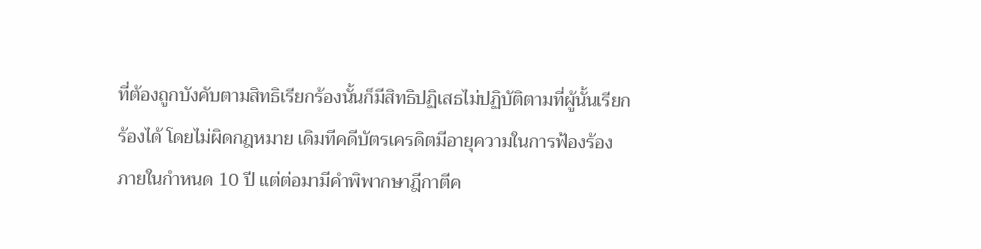ที่ต้องถูกบังคับตามสิทธิเรียกร้องนั้นก็มีสิทธิปฏิเสธไม่ปฏิบัติตามที่ผู้นั้นเรียกร้องได้ โดยไม่ผิดกฎหมาย เดิมทีคดีบัตรเครดิตมีอายุความในการฟ้องร้องภายในกำหนด 10 ปี แต่ต่อมามีคำพิพากษาฎีกาตีค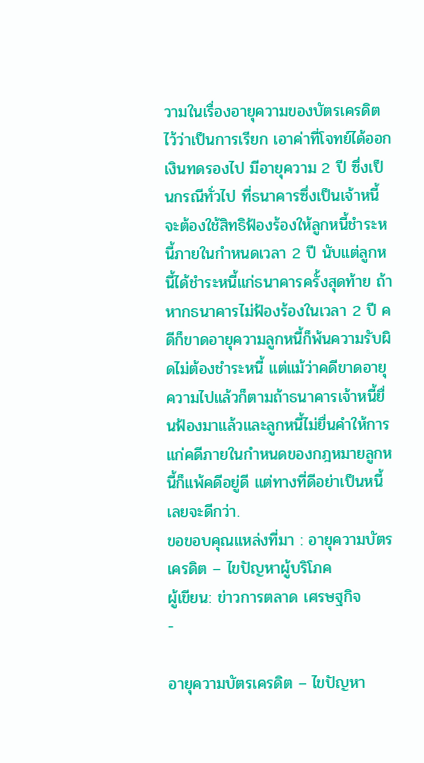วามในเรื่องอายุความของบัตรเครดิตไว้ว่าเป็นการเรียก เอาค่าที่โจทย์ได้ออกเงินทดรองไป มีอายุความ 2 ปี ซึ่งเป็นกรณีทั่วไป ที่ธนาคารซึ่งเป็นเจ้าหนี้จะต้องใช้สิทธิฟ้องร้องให้ลูกหนี้ชําระหนี้ภายในกําหนดเวลา 2 ปี นับแต่ลูกหนี้ได้ชําระหนี้แก่ธนาคารครั้งสุดท้าย ถ้าหากธนาคารไม่ฟ้องร้องในเวลา 2 ปี คดีก็ขาดอายุความลูกหนี้ก็พ้นความรับผิดไม่ต้องชําระหนี้ แต่แม้ว่าคดีขาดอายุความไปแล้วก็ตามถ้าธนาคารเจ้าหนี้ยื่นฟ้องมาแล้วและลูกหนี้ไม่ยื่นคําให้การแก่คดีภายในกําหนดของกฎหมายลูกหนี้ก็แพ้คดีอยู่ดี แต่ทางที่ดีอย่าเป็นหนี้เลยจะดีกว่า.
ขอขอบคุณแหล่งที่มา : อายุความบัตรเครดิต – ไขปัญหาผู้บริโภค
ผู้เขียน: ข่าวการตลาด เศรษฐกิจ
-

อายุความบัตรเครดิต – ไขปัญหา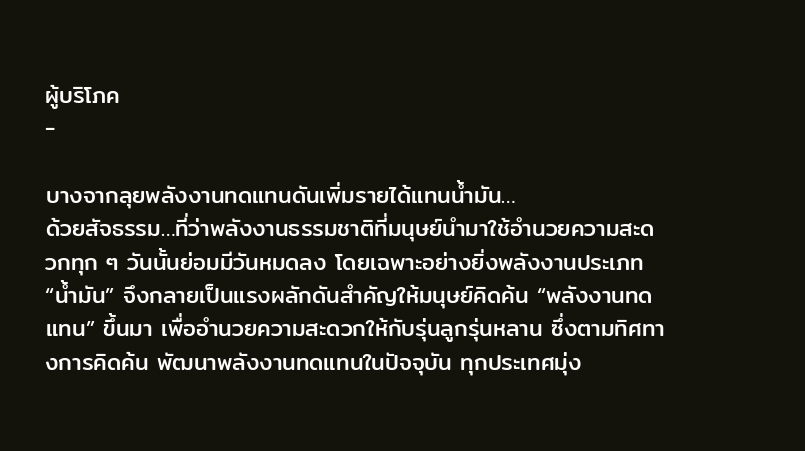ผู้บริโภค
-

บางจากลุยพลังงานทดแทนดันเพิ่มรายได้แทนน้ำมัน…
ด้วยสัจธรรม…ที่ว่าพลังงานธรรมชาติที่มนุษย์นำมาใช้อำนวยความสะดวกทุก ๆ วันนั้นย่อมมีวันหมดลง โดยเฉพาะอย่างยิ่งพลังงานประเภท “น้ำมัน” จึงกลายเป็นแรงผลักดันสำคัญให้มนุษย์คิดค้น “พลังงานทดแทน” ขึ้นมา เพื่ออำนวยความสะดวกให้กับรุ่นลูกรุ่นหลาน ซึ่งตามทิศทางการคิดค้น พัฒนาพลังงานทดแทนในปัจจุบัน ทุกประเทศมุ่ง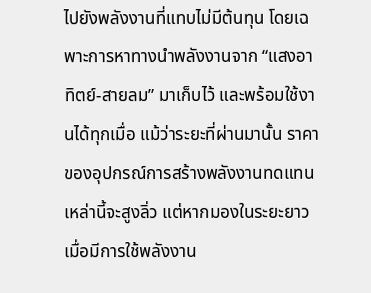ไปยังพลังงานที่แทบไม่มีต้นทุน โดยเฉพาะการหาทางนำพลังงานจาก “แสงอาทิตย์-สายลม” มาเก็บไว้ และพร้อมใช้งานได้ทุกเมื่อ แม้ว่าระยะที่ผ่านมานั้น ราคาของอุปกรณ์การสร้างพลังงานทดแทนเหล่านี้จะสูงลิ่ว แต่หากมองในระยะยาว เมื่อมีการใช้พลังงาน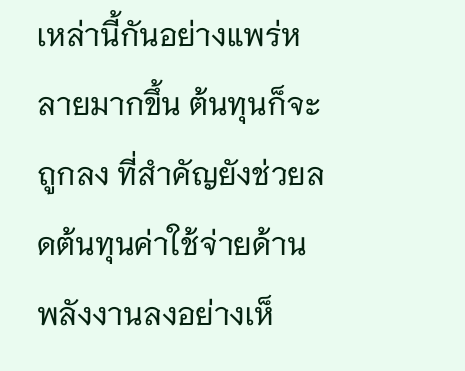เหล่านี้กันอย่างแพร่หลายมากขึ้น ต้นทุนก็จะถูกลง ที่สำคัญยังช่วยลดต้นทุนค่าใช้จ่ายด้านพลังงานลงอย่างเห็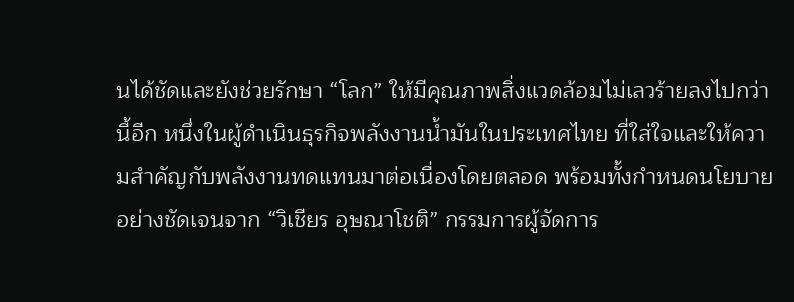นได้ชัดและยังช่วยรักษา “โลก” ให้มีคุณภาพสิ่งแวดล้อมไม่เลวร้ายลงไปกว่านี้อีก หนึ่งในผู้ดำเนินธุรกิจพลังงานน้ำมันในประเทศไทย ที่ใส่ใจและให้ความสำคัญกับพลังงานทดแทนมาต่อเนื่องโดยตลอด พร้อมทั้งกำหนดนโยบายอย่างชัดเจนจาก “วิเชียร อุษณาโชติ” กรรมการผู้จัดการ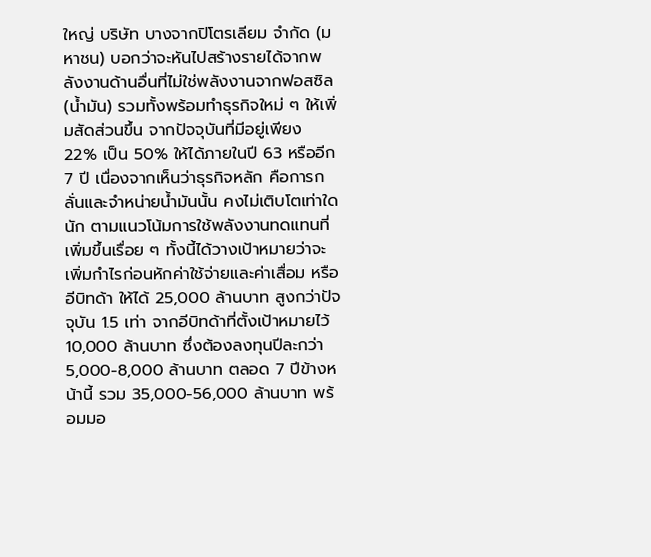ใหญ่ บริษัท บางจากปิโตรเลียม จำกัด (มหาชน) บอกว่าจะหันไปสร้างรายได้จากพลังงานด้านอื่นที่ไม่ใช่พลังงานจากฟอสซิล (น้ำมัน) รวมทั้งพร้อมทำธุรกิจใหม่ ๆ ให้เพิ่มสัดส่วนขึ้น จากปัจจุบันที่มีอยู่เพียง 22% เป็น 50% ให้ได้ภายในปี 63 หรืออีก 7 ปี เนื่องจากเห็นว่าธุรกิจหลัก คือการกลั่นและจำหน่ายน้ำมันนั้น คงไม่เติบโตเท่าใดนัก ตามแนวโน้มการใช้พลังงานทดแทนที่เพิ่มขึ้นเรื่อย ๆ ทั้งนี้ได้วางเป้าหมายว่าจะเพิ่มกำไรก่อนหักค่าใช้จ่ายและค่าเสื่อม หรืออีบิทด้า ให้ได้ 25,000 ล้านบาท สูงกว่าปัจจุบัน 1.5 เท่า จากอีบิทด้าที่ตั้งเป้าหมายไว้ 10,000 ล้านบาท ซึ่งต้องลงทุนปีละกว่า 5,000-8,000 ล้านบาท ตลอด 7 ปีข้างหน้านี้ รวม 35,000-56,000 ล้านบาท พร้อมมอ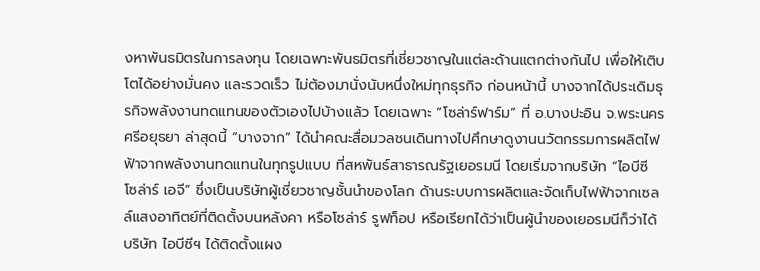งหาพันธมิตรในการลงทุน โดยเฉพาะพันธมิตรที่เชี่ยวชาญในแต่ละด้านแตกต่างกันไป เพื่อให้เติบโตได้อย่างมั่นคง และรวดเร็ว ไม่ต้องมานั่งนับหนึ่งใหม่ทุกธุรกิจ ก่อนหน้านี้ บางจากได้ประเดิมธุรกิจพลังงานทดแทนของตัวเองไปบ้างแล้ว โดยเฉพาะ “โซล่าร์ฟาร์ม” ที่ อ.บางปะอิน จ.พระนครศรีอยุธยา ล่าสุดนี้ “บางจาก” ได้นำคณะสื่อมวลชนเดินทางไปศึกษาดูงานนวัตกรรมการผลิตไฟฟ้าจากพลังงานทดแทนในทุกรูปแบบ ที่สหพันธ์สาธารณรัฐเยอรมนี โดยเริ่มจากบริษัท “ไอบีซี โซล่าร์ เอจี” ซึ่งเป็นบริษัทผู้เชี่ยวชาญชั้นนำของโลก ด้านระบบการผลิตและจัดเก็บไฟฟ้าจากเซลล์แสงอาทิตย์ที่ติดตั้งบนหลังคา หรือโซล่าร์ รูฟท็อป หรือเรียกได้ว่าเป็นผู้นำของเยอรมนีก็ว่าได้ บริษัท ไอบีซีฯ ได้ติดตั้งแผง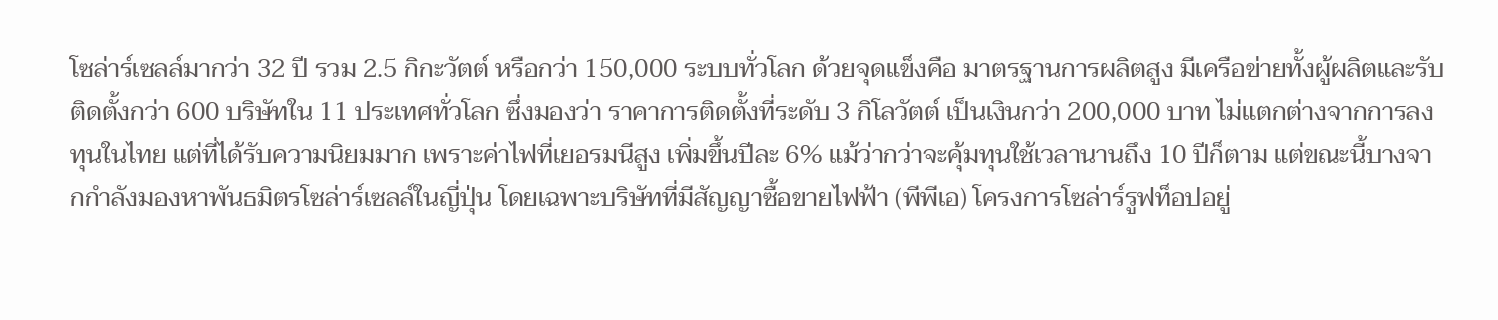โซล่าร์เซลล์มากว่า 32 ปี รวม 2.5 กิกะวัตต์ หรือกว่า 150,000 ระบบทั่วโลก ด้วยจุดแข็งคือ มาตรฐานการผลิตสูง มีเครือข่ายทั้งผู้ผลิตและรับติดตั้งกว่า 600 บริษัทใน 11 ประเทศทั่วโลก ซึ่งมองว่า ราคาการติดตั้งที่ระดับ 3 กิโลวัตต์ เป็นเงินกว่า 200,000 บาท ไม่แตกต่างจากการลงทุนในไทย แต่ที่ได้รับความนิยมมาก เพราะค่าไฟที่เยอรมนีสูง เพิ่มขึ้นปีละ 6% แม้ว่ากว่าจะคุ้มทุนใช้เวลานานถึง 10 ปีก็ตาม แต่ขณะนี้บางจากกำลังมองหาพันธมิตรโซล่าร์เซลล์ในญี่ปุ่น โดยเฉพาะบริษัทที่มีสัญญาซื้อขายไฟฟ้า (พีพีเอ) โครงการโซล่าร์รูฟท็อปอยู่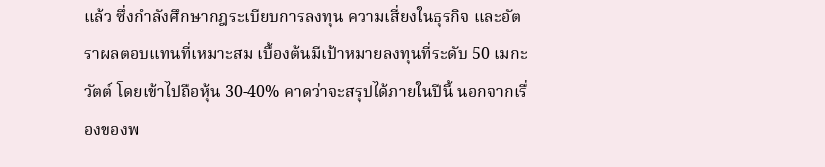แล้ว ซึ่งกำลังศึกษากฎระเบียบการลงทุน ความเสี่ยงในธุรกิจ และอัตราผลตอบแทนที่เหมาะสม เบื้องต้นมีเป้าหมายลงทุนที่ระดับ 50 เมกะวัตต์ โดยเข้าไปถือหุ้น 30-40% คาดว่าจะสรุปได้ภายในปีนี้ นอกจากเรื่องของพ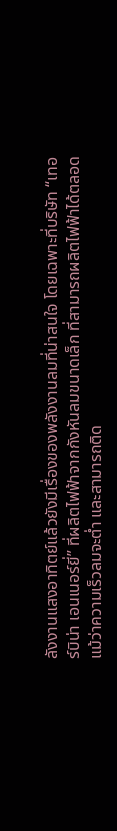ลังงานแสงอาทิตย์แล้วยังมีเรื่องของพลังงานลมที่น่าสนใจ โดยเฉพาะที่บริษัท “เทอร์บิน่า เอนเนอร์ยี่” ที่ผลิตไฟฟ้าจากกังหันลมขนาดเล็ก ที่สามารถผลิตไฟฟ้าได้ตลอด แม้ว่าความเร็วลมจะต่ำ และสามารถติด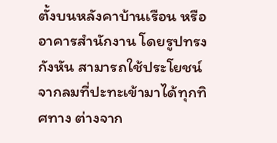ตั้งบนหลังคาบ้านเรือน หรืออาคารสำนักงาน โดยรูปทรงกังหัน สามารถใช้ประโยชน์จากลมที่ปะทะเข้ามาได้ทุกทิศทาง ต่างจาก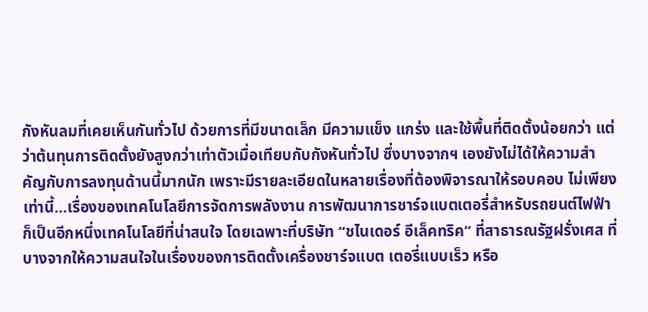กังหันลมที่เคยเห็นกันทั่วไป ด้วยการที่มีขนาดเล็ก มีความแข็ง แกร่ง และใช้พื้นที่ติดตั้งน้อยกว่า แต่ว่าต้นทุนการติดตั้งยังสูงกว่าเท่าตัวเมื่อเทียบกับกังหันทั่วไป ซึ่งบางจากฯ เองยังไม่ได้ให้ความสำคัญกับการลงทุนด้านนี้มากนัก เพราะมีรายละเอียดในหลายเรื่องที่ต้องพิจารณาให้รอบคอบ ไม่เพียงเท่านี้…เรื่องของเทคโนโลยีการจัดการพลังงาน การพัฒนาการชาร์จแบตเตอรี่สำหรับรถยนต์ไฟฟ้า ก็เป็นอีกหนึ่งเทคโนโลยีที่น่าสนใจ โดยเฉพาะที่บริษัท “ชไนเดอร์ อีเล็คทริค” ที่สาธารณรัฐฝรั่งเศส ที่บางจากให้ความสนใจในเรื่องของการติดตั้งเครื่องชาร์จแบต เตอรี่แบบเร็ว หรือ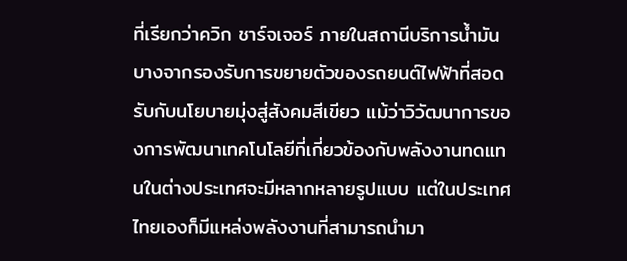ที่เรียกว่าควิก ชาร์จเจอร์ ภายในสถานีบริการน้ำมันบางจากรองรับการขยายตัวของรถยนต์ไฟฟ้าที่สอดรับกับนโยบายมุ่งสู่สังคมสีเขียว แม้ว่าวิวัฒนาการของการพัฒนาเทคโนโลยีที่เกี่ยวข้องกับพลังงานทดแทนในต่างประเทศจะมีหลากหลายรูปแบบ แต่ในประเทศไทยเองก็มีแหล่งพลังงานที่สามารถนำมา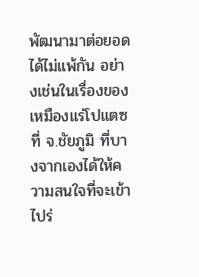พัฒนามาต่อยอดได้ไม่แพ้กัน อย่างเช่นในเรื่องของเหมืองแร่โปแตซ ที่ จ.ชัยภูมิ ที่บางจากเองได้ให้ความสนใจที่จะเข้าไปร่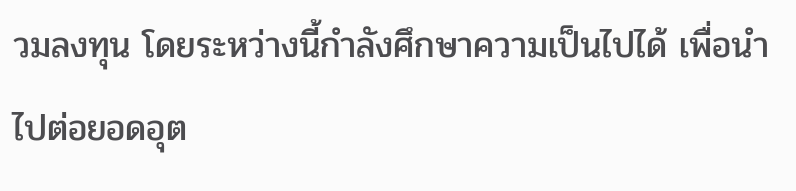วมลงทุน โดยระหว่างนี้กำลังศึกษาความเป็นไปได้ เพื่อนำไปต่อยอดอุต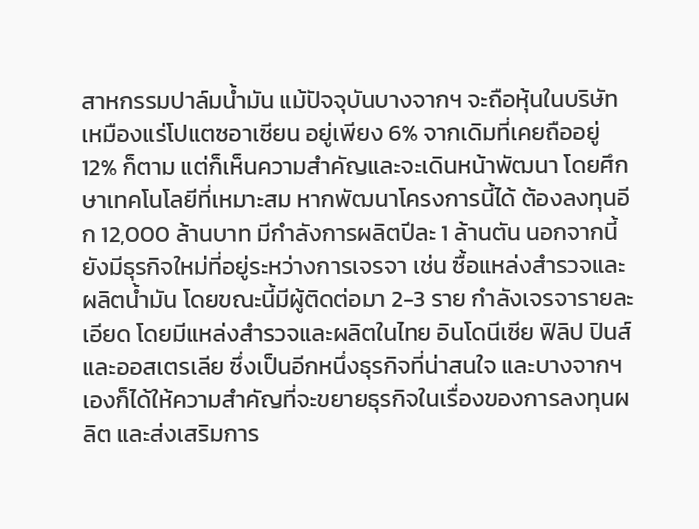สาหกรรมปาล์มน้ำมัน แม้ปัจจุบันบางจากฯ จะถือหุ้นในบริษัทเหมืองแร่โปแตซอาเซียน อยู่เพียง 6% จากเดิมที่เคยถืออยู่ 12% ก็ตาม แต่ก็เห็นความสำคัญและจะเดินหน้าพัฒนา โดยศึกษาเทคโนโลยีที่เหมาะสม หากพัฒนาโครงการนี้ได้ ต้องลงทุนอีก 12,000 ล้านบาท มีกำลังการผลิตปีละ 1 ล้านตัน นอกจากนี้ยังมีธุรกิจใหม่ที่อยู่ระหว่างการเจรจา เช่น ซื้อแหล่งสำรวจและผลิตน้ำมัน โดยขณะนี้มีผู้ติดต่อมา 2-3 ราย กำลังเจรจารายละเอียด โดยมีแหล่งสำรวจและผลิตในไทย อินโดนีเซีย ฟิลิป ปินส์ และออสเตรเลีย ซึ่งเป็นอีกหนึ่งธุรกิจที่น่าสนใจ และบางจากฯเองก็ได้ให้ความสำคัญที่จะขยายธุรกิจในเรื่องของการลงทุนผลิต และส่งเสริมการ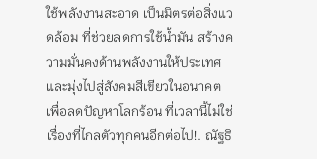ใช้พลังงานสะอาด เป็นมิตรต่อสิ่งแวดล้อม ที่ช่วยลดการใช้น้ำมัน สร้างความมั่นคงด้านพลังงานให้ประเทศ และมุ่งไปสู่สังคมสีเขียวในอนาคต เพื่อลดปัญหาโลกร้อน ที่เวลานี้ไม่ใช่เรื่องที่ไกลตัวทุกคนอีกต่อไป!. ณัฐธิ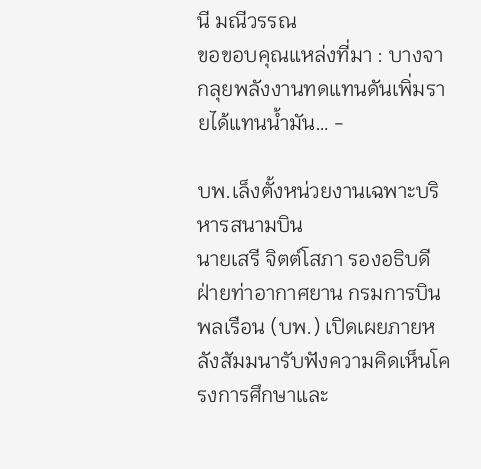นี มณีวรรณ
ขอขอบคุณแหล่งที่มา : บางจากลุยพลังงานทดแทนดันเพิ่มรายได้แทนน้ำมัน… -

บพ.เล็งตั้งหน่วยงานเฉพาะบริหารสนามบิน
นายเสรี จิตต์โสภา รองอธิบดี ฝ่ายท่าอากาศยาน กรมการบินพลเรือน (บพ.) เปิดเผยภายหลังสัมมนารับฟังความคิดเห็นโครงการศึกษาและ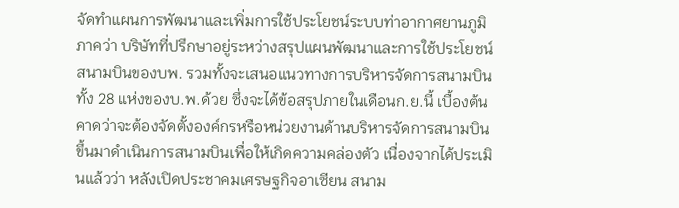จัดทำแผนการพัฒนาและเพิ่มการใช้ประโยชน์ระบบท่าอากาศยานภูมิภาคว่า บริษัทที่ปรึกษาอยู่ระหว่างสรุปแผนพัฒนาและการใช้ประโยชน์สนามบินของบพ. รวมทั้งจะเสนอแนวทางการบริหารจัดการสนามบินทั้ง 28 แห่งของบ.พ.ด้วย ซึ่งจะได้ข้อสรุปภายในเดือนก.ย.นี้ เบื้องต้น คาดว่าจะต้องจัดตั้งองค์กรหรือหน่วยงานด้านบริหารจัดการสนามบินขึ้นมาดำเนินการสนามบินเพื่อให้เกิดความคล่องตัว เนื่องจากได้ประเมินแล้วว่า หลังเปิดประชาคมเศรษฐกิจอาเซียน สนาม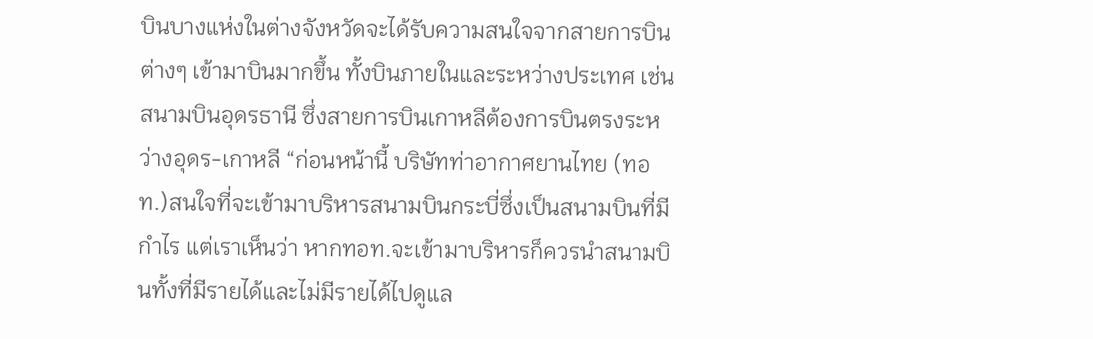บินบางแห่งในต่างจังหวัดจะได้รับความสนใจจากสายการบินต่างๆ เข้ามาบินมากขึ้น ทั้งบินภายในและระหว่างประเทศ เช่น สนามบินอุดรธานี ซึ่งสายการบินเกาหลีต้องการบินตรงระหว่างอุดร-เกาหลี “ก่อนหน้านี้ บริษัทท่าอากาศยานไทย (ทอท.)สนใจที่จะเข้ามาบริหารสนามบินกระบี่ซึ่งเป็นสนามบินที่มีกำไร แต่เราเห็นว่า หากทอท.จะเข้ามาบริหารก็ควรนำสนามบินทั้งที่มีรายได้และไม่มีรายได้ไปดูแล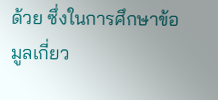ด้วย ซึ่งในการศึกษาข้อมูลเกี่ยว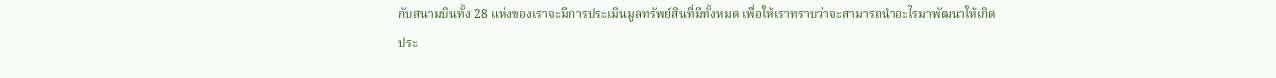กับสนามบินทั้ง 28 แห่งของเราจะมีการประเมินมูลทรัพย์สินที่มีทั้งหมด เพื่อให้เราทราบว่าจะสามารถนำอะไรมาพัฒนาให้เกิดประ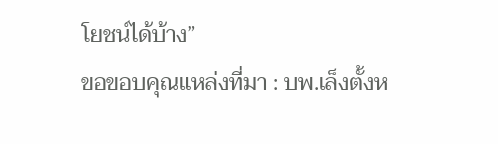โยชน์ได้บ้าง”
ขอขอบคุณแหล่งที่มา : บพ.เล็งตั้งห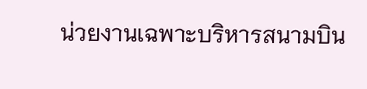น่วยงานเฉพาะบริหารสนามบิน